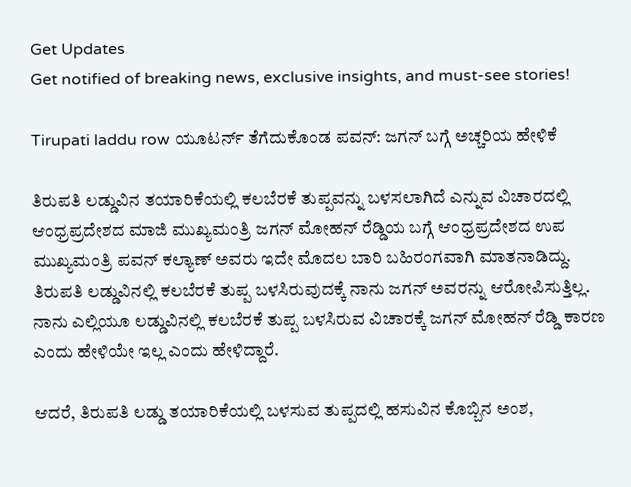Get Updates
Get notified of breaking news, exclusive insights, and must-see stories!

Tirupati laddu row ಯೂಟರ್ನ್‌ ತೆಗೆದುಕೊಂಡ ಪವನ್‌: ಜಗನ್ ಬಗ್ಗೆ ಅಚ್ಚರಿಯ ಹೇಳಿಕೆ

ತಿರುಪತಿ ಲಡ್ಡುವಿನ ತಯಾರಿಕೆಯಲ್ಲಿ ಕಲಬೆರಕೆ ತುಪ್ಪವನ್ನು ಬಳಸಲಾಗಿದೆ ಎನ್ನುವ ವಿಚಾರದಲ್ಲಿ ಆಂಧ್ರಪ್ರದೇಶದ ಮಾಜಿ ಮುಖ್ಯಮಂತ್ರಿ ಜಗನ್‌ ಮೋಹನ್‌ ರೆಡ್ಡಿಯ ಬಗ್ಗೆ ಆಂಧ್ರಪ್ರದೇಶದ ಉಪ ಮುಖ್ಯಮಂತ್ರಿ ಪವನ್‌ ಕಲ್ಯಾಣ್‌ ಅವರು ಇದೇ ಮೊದಲ ಬಾರಿ ಬಹಿರಂಗವಾಗಿ ಮಾತನಾಡಿದ್ದು. ತಿರುಪತಿ ಲಡ್ಡುವಿನಲ್ಲಿ ಕಲಬೆರಕೆ ತುಪ್ಪ ಬಳಸಿರುವುದಕ್ಕೆ ನಾನು ಜಗನ್‌ ಅವರನ್ನು ಆರೋಪಿಸುತ್ತಿಲ್ಲ. ನಾನು ಎಲ್ಲಿಯೂ ಲಡ್ಡುವಿನಲ್ಲಿ ಕಲಬೆರಕೆ ತುಪ್ಪ ಬಳಸಿರುವ ವಿಚಾರಕ್ಕೆ ಜಗನ್‌ ಮೋಹನ್‌ ರೆಡ್ಡಿ ಕಾರಣ ಎಂದು ಹೇಳಿಯೇ ಇಲ್ಲ ಎಂದು ಹೇಳಿದ್ದಾರೆ.

ಆದರೆ, ತಿರುಪತಿ ಲಡ್ಡು ತಯಾರಿಕೆಯಲ್ಲಿ ಬಳಸುವ ತುಪ್ಪದಲ್ಲಿ ಹಸುವಿನ ಕೊಬ್ಬಿನ ಅಂಶ,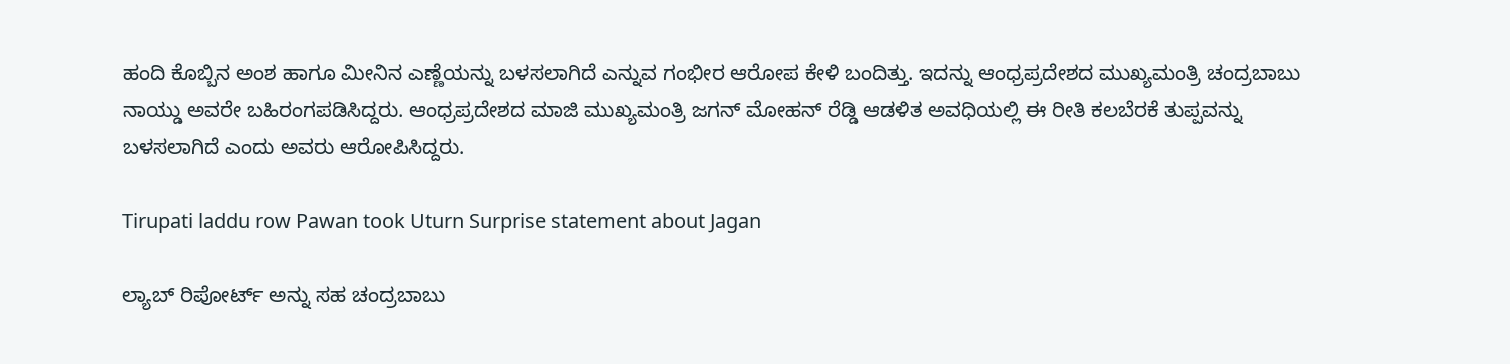ಹಂದಿ ಕೊಬ್ಬಿನ ಅಂಶ ಹಾಗೂ ಮೀನಿನ ಎಣ್ಣೆಯನ್ನು ಬಳಸಲಾಗಿದೆ ಎನ್ನುವ ಗಂಭೀರ ಆರೋಪ ಕೇಳಿ ಬಂದಿತ್ತು. ಇದನ್ನು ಆಂಧ್ರಪ್ರದೇಶದ ಮುಖ್ಯಮಂತ್ರಿ ಚಂದ್ರಬಾಬು ನಾಯ್ಡು ಅವರೇ ಬಹಿರಂಗಪಡಿಸಿದ್ದರು. ಆಂಧ್ರಪ್ರದೇಶದ ಮಾಜಿ ಮುಖ್ಯಮಂತ್ರಿ ಜಗನ್‌ ಮೋಹನ್‌ ರೆಡ್ಡಿ ಆಡಳಿತ ಅವಧಿಯಲ್ಲಿ ಈ ರೀತಿ ಕಲಬೆರಕೆ ತುಪ್ಪವನ್ನು ಬಳಸಲಾಗಿದೆ ಎಂದು ಅವರು ಆರೋಪಿಸಿದ್ದರು.

Tirupati laddu row Pawan took Uturn Surprise statement about Jagan

ಲ್ಯಾಬ್‌ ರಿಪೋರ್ಟ್‌ ಅನ್ನು ಸಹ ಚಂದ್ರಬಾಬು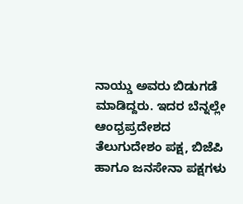ನಾಯ್ಡು ಅವರು ಬಿಡುಗಡೆ ಮಾಡಿದ್ದರು. ಇದರ ಬೆನ್ನಲ್ಲೇ ಆಂಧ್ರಪ್ರದೇಶದ ತೆಲುಗುದೇಶಂ ಪಕ್ಷ, ಬಿಜೆಪಿ ಹಾಗೂ ಜನಸೇನಾ ಪಕ್ಷಗಳು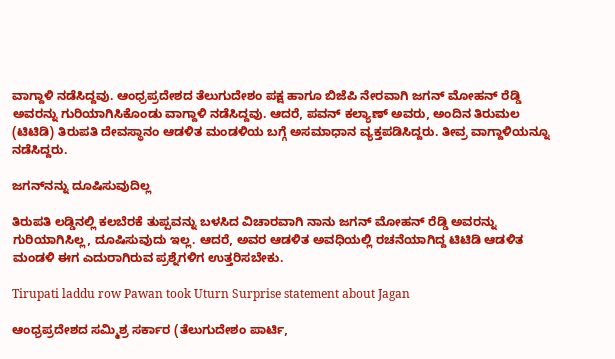ವಾಗ್ದಾಳಿ ನಡೆಸಿದ್ದವು. ಆಂಧ್ರಪ್ರದೇಶದ ತೆಲುಗುದೇಶಂ ಪಕ್ಷ ಹಾಗೂ ಬಿಜೆಪಿ ನೇರವಾಗಿ ಜಗನ್‌ ಮೋಹನ್‌ ರೆಡ್ಡಿ ಅವರನ್ನು ಗುರಿಯಾಗಿಸಿಕೊಂಡು ವಾಗ್ದಾಳಿ ನಡೆಸಿದ್ದವು. ಆದರೆ, ಪವನ್‌ ಕಲ್ಯಾಣ್‌ ಅವರು, ಅಂದಿನ ತಿರುಮಲ (ಟಿಟಿಡಿ) ತಿರುಪತಿ ದೇವಸ್ಥಾನಂ ಆಡಳಿತ ಮಂಡಳಿಯ ಬಗ್ಗೆ ಅಸಮಾಧಾನ ವ್ಯಕ್ತಪಡಿಸಿದ್ದರು. ತೀವ್ರ ವಾಗ್ದಾಳಿಯನ್ನೂ ನಡೆಸಿದ್ದರು.

ಜಗನ್‌ನನ್ನು ದೂಷಿಸುವುದಿಲ್ಲ

ತಿರುಪತಿ ಲಡ್ಡಿನಲ್ಲಿ ಕಲಬೆರಕೆ ತುಪ್ಪವನ್ನು ಬಳಸಿದ ವಿಚಾರವಾಗಿ ನಾನು ಜಗನ್‌ ಮೋಹನ್‌ ರೆಡ್ಡಿ ಅವರನ್ನು ಗುರಿಯಾಗಿಸಿಲ್ಲ, ದೂಷಿಸುವುದು ಇಲ್ಲ. ಆದರೆ, ಅವರ ಆಡಳಿತ ಅವಧಿಯಲ್ಲಿ ರಚನೆಯಾಗಿದ್ದ ಟಿಟಿಡಿ ಆಡಳಿತ ಮಂಡಳಿ ಈಗ ಎದುರಾಗಿರುವ ಪ್ರಶ್ನೆಗಳಿಗ ಉತ್ತರಿಸಬೇಕು.

Tirupati laddu row Pawan took Uturn Surprise statement about Jagan

ಆಂಧ್ರಪ್ರದೇಶದ ಸಮ್ಮಿಶ್ರ ಸರ್ಕಾರ (ತೆಲುಗುದೇಶಂ ಪಾರ್ಟಿ,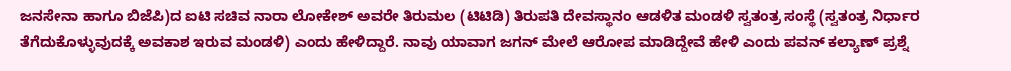ಜನಸೇನಾ ಹಾಗೂ ಬಿಜೆಪಿ)ದ ಐಟಿ ಸಚಿವ ನಾರಾ ಲೋಕೇಶ್‌ ಅವರೇ ತಿರುಮಲ (ಟಿಟಿಡಿ) ತಿರುಪತಿ ದೇವಸ್ಥಾನಂ ಆಡಳಿತ ಮಂಡಳಿ ಸ್ವತಂತ್ರ ಸಂಸ್ಥೆ (ಸ್ವತಂತ್ರ ನಿರ್ಧಾರ ತೆಗೆದುಕೊಳ್ಳುವುದಕ್ಕೆ ಅವಕಾಶ ಇರುವ ಮಂಡಳಿ) ಎಂದು ಹೇಳಿದ್ದಾರೆ. ನಾವು ಯಾವಾಗ ಜಗನ್‌ ಮೇಲೆ ಆರೋಪ ಮಾಡಿದ್ದೇವೆ ಹೇಳಿ ಎಂದು ಪವನ್‌ ಕಲ್ಯಾಣ್‌ ಪ್ರಶ್ನೆ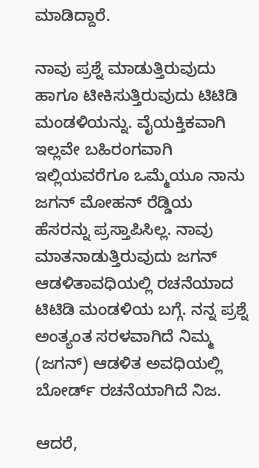ಮಾಡಿದ್ದಾರೆ.

ನಾವು ಪ್ರಶ್ನೆ ಮಾಡುತ್ತಿರುವುದು ಹಾಗೂ ಟೀಕಿಸುತ್ತಿರುವುದು ಟಿಟಿಡಿ ಮಂಡಳಿಯನ್ನು. ವೈಯಕ್ತಿಕವಾಗಿ ಇಲ್ಲವೇ ಬಹಿರಂಗವಾಗಿ ಇಲ್ಲಿಯವರೆಗೂ ಒಮ್ಮೆಯೂ ನಾನು ಜಗನ್‌ ಮೋಹನ್‌ ರೆಡ್ಡಿಯ ಹೆಸರನ್ನು ಪ್ರಸ್ತಾಪಿಸಿಲ್ಲ. ನಾವು ಮಾತನಾಡುತ್ತಿರುವುದು ಜಗನ್‌ ಆಡಳಿತಾವಧಿಯಲ್ಲಿ ರಚನೆಯಾದ ಟಿಟಿಡಿ ಮಂಡಳಿಯ ಬಗ್ಗೆ. ನನ್ನ ಪ್ರಶ್ನೆ ಅಂತ್ಯಂತ ಸರಳವಾಗಿದೆ ನಿಮ್ಮ (ಜಗನ್‌) ಆಡಳಿತ ಅವಧಿಯಲ್ಲಿ ಬೋರ್ಡ್‌ ರಚನೆಯಾಗಿದೆ ನಿಜ.

ಆದರೆ,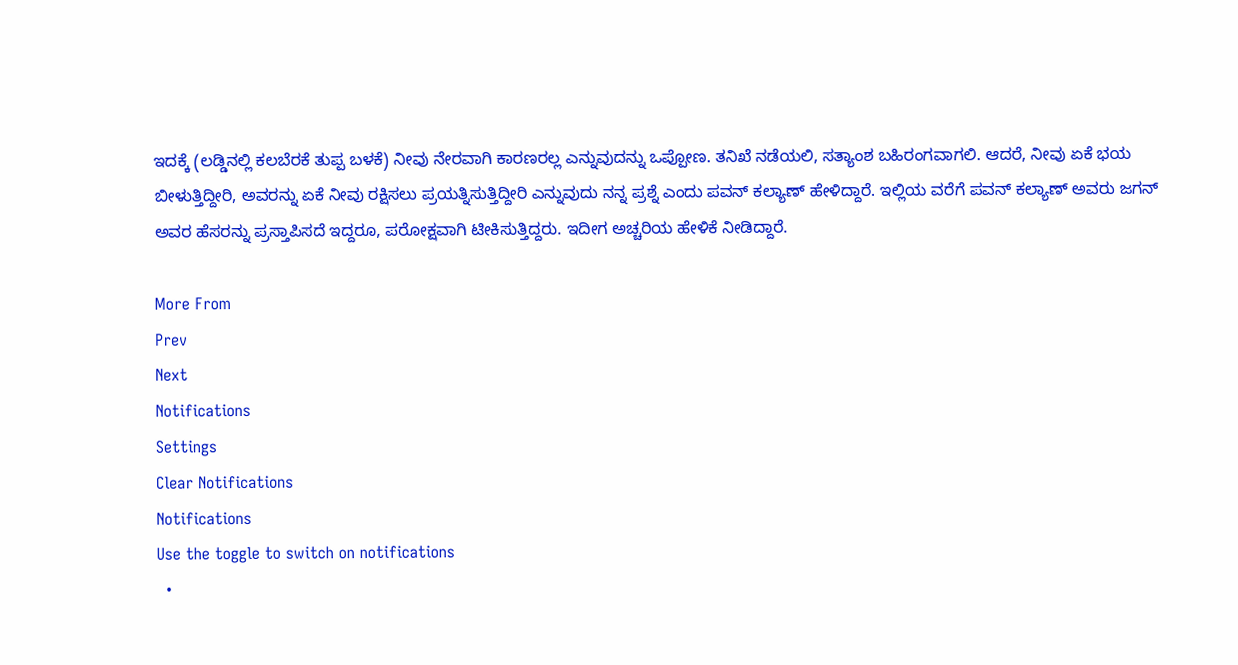ಇದಕ್ಕೆ (ಲಡ್ಡಿನಲ್ಲಿ ಕಲಬೆರಕೆ ತುಪ್ಪ ಬಳಕೆ) ನೀವು ನೇರವಾಗಿ ಕಾರಣರಲ್ಲ ಎನ್ನುವುದನ್ನು ಒಪ್ಪೋಣ. ತನಿಖೆ ನಡೆಯಲಿ, ಸತ್ಯಾಂಶ ಬಹಿರಂಗವಾಗಲಿ. ಆದರೆ, ನೀವು ಏಕೆ ಭಯ ಬೀಳುತ್ತಿದ್ದೀರಿ, ಅವರನ್ನು ಏಕೆ ನೀವು ರಕ್ಷಿಸಲು ಪ್ರಯತ್ನಿಸುತ್ತಿದ್ದೀರಿ ಎನ್ನುವುದು ನನ್ನ ಪ್ರಶ್ನೆ ಎಂದು ಪವನ್‌ ಕಲ್ಯಾಣ್‌ ಹೇಳಿದ್ದಾರೆ. ಇಲ್ಲಿಯ ವರೆಗೆ ಪವನ್‌ ಕಲ್ಯಾಣ್‌ ಅವರು ಜಗನ್‌ ಅವರ ಹೆಸರನ್ನು ಪ್ರಸ್ತಾಪಿಸದೆ ಇದ್ದರೂ, ಪರೋಕ್ಷವಾಗಿ ಟೀಕಿಸುತ್ತಿದ್ದರು. ಇದೀಗ ಅಚ್ಚರಿಯ ಹೇಳಿಕೆ ನೀಡಿದ್ದಾರೆ.

More From
Prev
Next
Notifications
Settings
Clear Notifications
Notifications
Use the toggle to switch on notifications
  •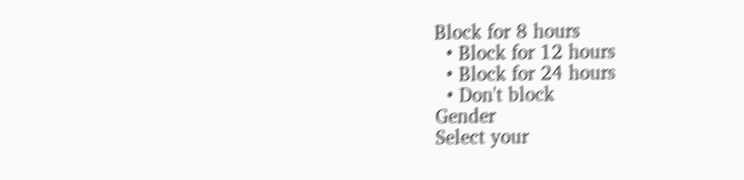Block for 8 hours
  • Block for 12 hours
  • Block for 24 hours
  • Don't block
Gender
Select your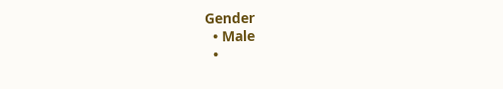Gender
  • Male
  •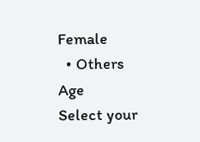Female
  • Others
Age
Select your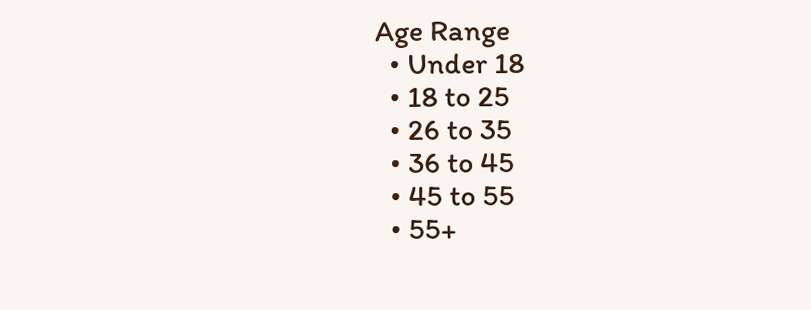Age Range
  • Under 18
  • 18 to 25
  • 26 to 35
  • 36 to 45
  • 45 to 55
  • 55+